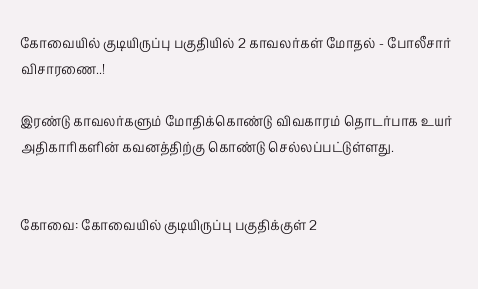கோவையில் குடியிருப்பு பகுதியில் 2 காவலர்கள் மோதல் - போலீசார் விசாரணை..!

இரண்டு காவலர்களும் மோதிக்கொண்டு விவகாரம் தொடர்பாக உயர் அதிகாரிகளின் கவனத்திற்கு கொண்டு செல்லப்பட்டுள்ளது.


கோவை: கோவையில் குடியிருப்பு பகுதிக்குள் 2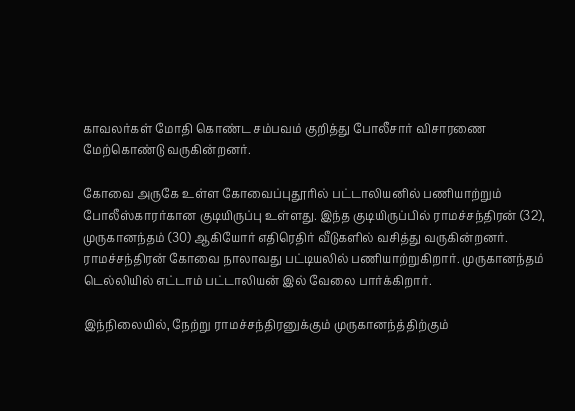காவலர்கள் மோதி கொண்ட சம்பவம் குறித்து போலீசார் விசாரணை மேற்கொண்டு வருகின்றனர்.

கோவை அருகே உள்ள கோவைப்புதூரில் பட்டாலியனில் பணியாற்றும் போலீஸ்காரர்கான குடியிருப்பு உள்ளது. இந்த குடியிருப்பில் ராமச்சந்திரன் (32), முருகானந்தம் (30) ஆகியோர் எதிரெதிர் வீடுகளில் வசித்து வருகின்றனர். ராமச்சந்திரன் கோவை நாலாவது பட்டியலில் பணியாற்றுகிறார். முருகானந்தம் டெல்லியில் எட்டாம் பட்டாலியன் இல் வேலை பார்க்கிறார்.

இந்நிலையில், நேற்று ராமச்சந்திரனுக்கும் முருகானந்த்திற்கும்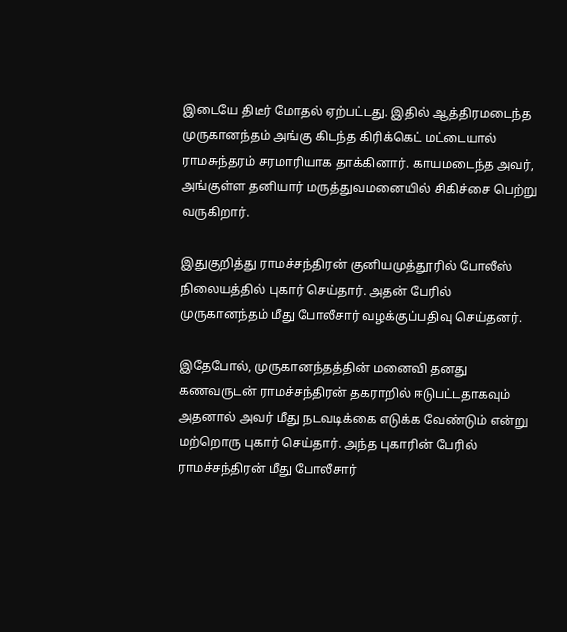இடையே திடீர் மோதல் ஏற்பட்டது. இதில் ஆத்திரமடைந்த முருகானந்தம் அங்கு கிடந்த கிரிக்கெட் மட்டையால் ராமசுந்தரம் சரமாரியாக தாக்கினார். காயமடைந்த அவர், அங்குள்ள தனியார் மருத்துவமனையில் சிகிச்சை பெற்று வருகிறார்.

இதுகுறித்து ராமச்சந்திரன் குனியமுத்தூரில் போலீஸ் நிலையத்தில் புகார் செய்தார். அதன் பேரில் முருகானந்தம் மீது போலீசார் வழக்குப்பதிவு செய்தனர்.

இதேபோல், முருகானந்தத்தின் மனைவி தனது கணவருடன் ராமச்சந்திரன் தகராறில் ஈடுபட்டதாகவும் அதனால் அவர் மீது நடவடிக்கை எடுக்க வேண்டும் என்று மற்றொரு புகார் செய்தார். அந்த புகாரின் பேரில் ராமச்சந்திரன் மீது போலீசார்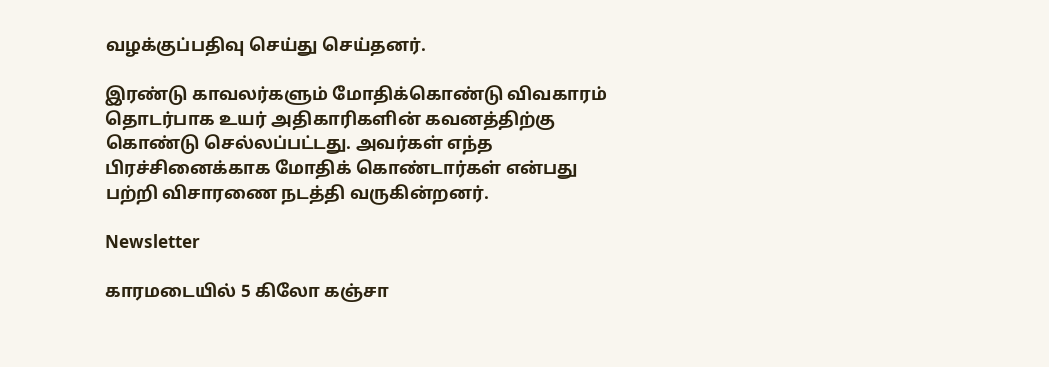வழக்குப்பதிவு செய்து செய்தனர்.

இரண்டு காவலர்களும் மோதிக்கொண்டு விவகாரம் தொடர்பாக உயர் அதிகாரிகளின் கவனத்திற்கு கொண்டு செல்லப்பட்டது. அவர்கள் எந்த பிரச்சினைக்காக மோதிக் கொண்டார்கள் என்பது பற்றி விசாரணை நடத்தி வருகின்றனர்.

Newsletter

காரமடையில் 5 கிலோ கஞ்சா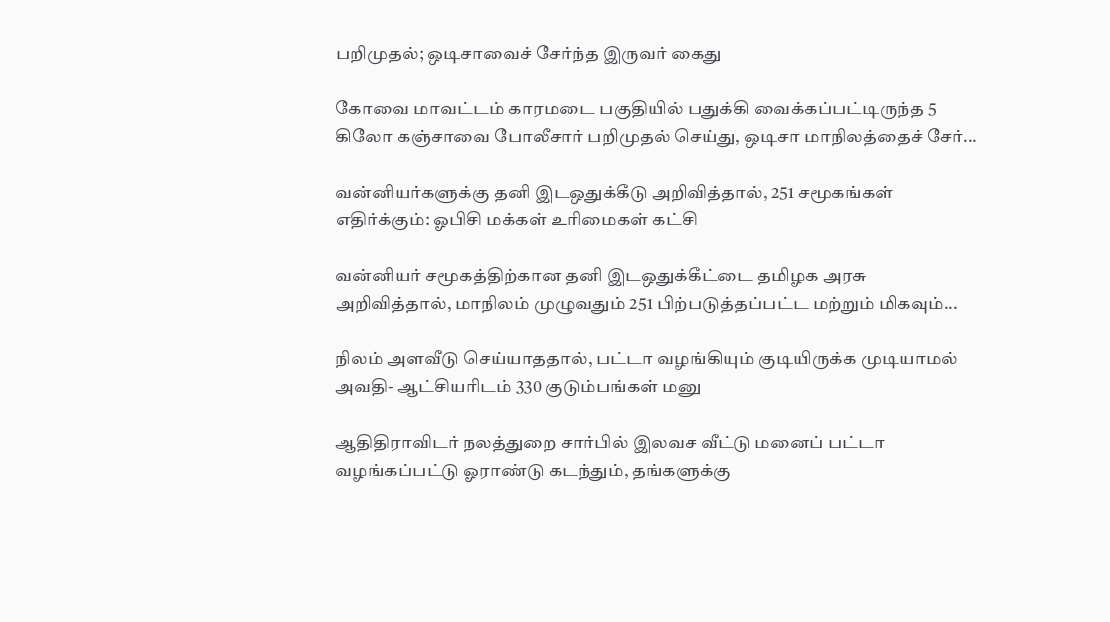பறிமுதல்; ஒடிசாவைச் சேர்ந்த இருவர் கைது

கோவை மாவட்டம் காரமடை பகுதியில் பதுக்கி வைக்கப்பட்டிருந்த 5 கிலோ கஞ்சாவை போலீசார் பறிமுதல் செய்து, ஒடிசா மாநிலத்தைச் சேர்...

வன்னியர்களுக்கு தனி இடஒதுக்கீடு அறிவித்தால், 251 சமூகங்கள் எதிர்க்கும்: ஓபிசி மக்கள் உரிமைகள் கட்சி

வன்னியர் சமூகத்திற்கான தனி இடஒதுக்கீட்டை தமிழக அரசு அறிவித்தால், மாநிலம் முழுவதும் 251 பிற்படுத்தப்பட்ட மற்றும் மிகவும்...

நிலம் அளவீடு செய்யாததால், பட்டா வழங்கியும் குடியிருக்க முடியாமல் அவதி- ஆட்சியரிடம் 330 குடும்பங்கள் மனு

ஆதிதிராவிடர் நலத்துறை சார்பில் இலவச வீட்டு மனைப் பட்டா வழங்கப்பட்டு ஓராண்டு கடந்தும், தங்களுக்கு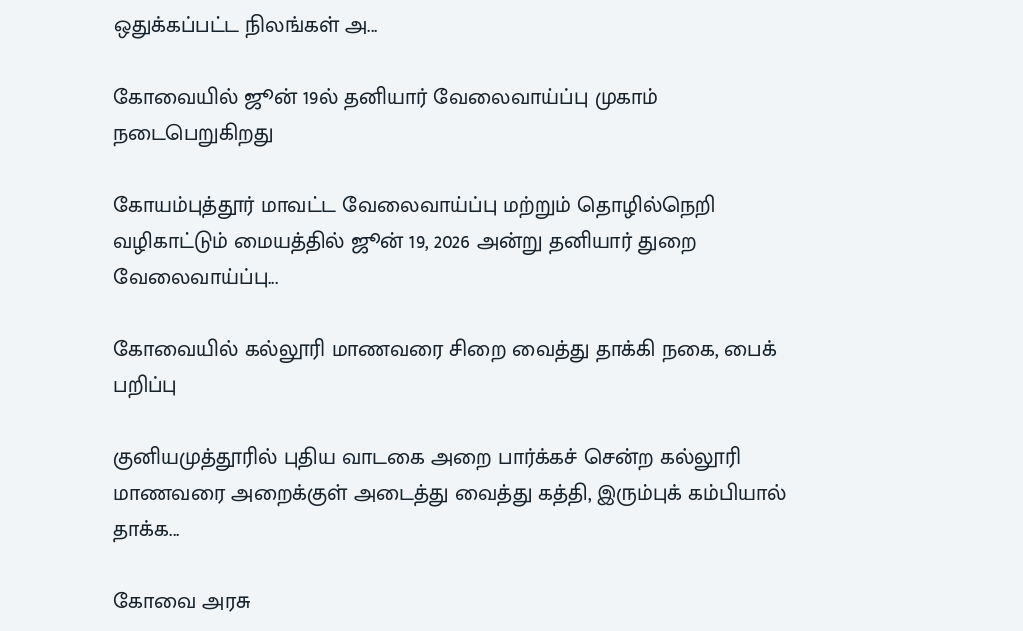ஒதுக்கப்பட்ட நிலங்கள் அ...

கோவையில் ஜூன் 19ல் தனியார் வேலைவாய்ப்பு முகாம் நடைபெறுகிறது

கோயம்புத்தூர் மாவட்ட வேலைவாய்ப்பு மற்றும் தொழில்நெறி வழிகாட்டும் மையத்தில் ஜூன் 19, 2026 அன்று தனியார் துறை வேலைவாய்ப்பு...

கோவையில் கல்லூரி மாணவரை சிறை வைத்து தாக்கி நகை, பைக் பறிப்பு

குனியமுத்தூரில் புதிய வாடகை அறை பார்க்கச் சென்ற கல்லூரி மாணவரை அறைக்குள் அடைத்து வைத்து கத்தி, இரும்புக் கம்பியால் தாக்க...

கோவை அரசு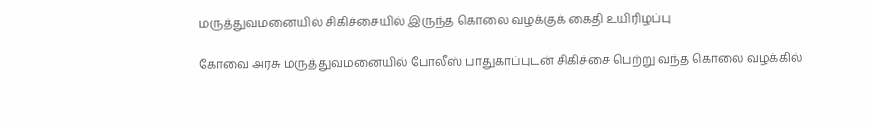மருத்துவமனையில் சிகிச்சையில் இருந்த கொலை வழக்குக் கைதி உயிரிழப்பு

கோவை அரசு மருத்துவமனையில் போலீஸ் பாதுகாப்புடன் சிகிச்சை பெற்று வந்த கொலை வழக்கில்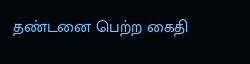தண்டனை பெற்ற கைதி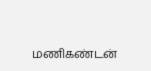மணிகண்டன்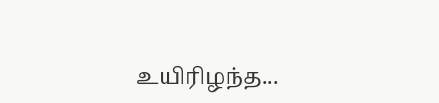உயிரிழந்த...